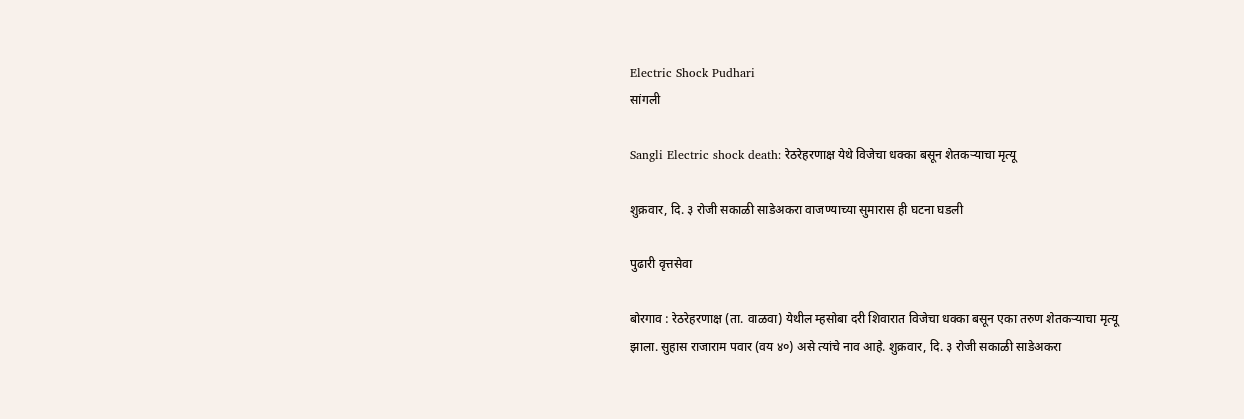Electric Shock Pudhari
सांगली

Sangli Electric shock death: रेठरेहरणाक्ष येथे विजेचा धक्का बसून शेतकर्‍याचा मृत्यू

शुक्रवार, दि. ३ रोजी सकाळी साडेअकरा वाजण्याच्या सुमारास ही घटना घडली

पुढारी वृत्तसेवा

बोरगाव : रेठरेहरणाक्ष (ता. वाळवा) येथील म्हसोबा दरी शिवारात विजेचा धक्का बसून एका तरुण शेतकर्‍याचा मृत्यू झाला. सुहास राजाराम पवार (वय ४०) असे त्यांचे नाव आहे. शुक्रवार, दि. ३ रोजी सकाळी साडेअकरा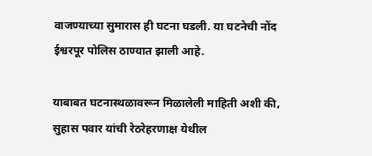वाजण्याच्या सुमारास ही घटना घडली. या घटनेची नोंद ईश्वरपूर पोलिस ठाण्यात झाली आहे.

याबाबत घटनास्थळावरून मिळालेली माहिती अशी की, सुहास पवार यांची रेठरेहरणाक्ष येथील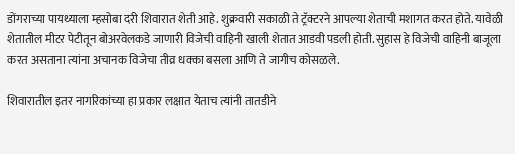डोंगराच्या पायथ्याला म्हसोबा दरी शिवारात शेती आहे. शुक्रवारी सकाळी ते ट्रॅक्टरने आपल्या शेताची मशागत करत होते. यावेळी शेतातील मीटर पेटीतून बोअरवेलकडे जाणारी विजेची वाहिनी खाली शेतात आडवी पडली होती. सुहास हे विजेची वाहिनी बाजूला करत असताना त्यांना अचानक विजेचा तीव्र धक्का बसला आणि ते जागीच कोसळले.

शिवारातील इतर नागरिकांच्या हा प्रकार लक्षात येताच त्यांनी तातडीने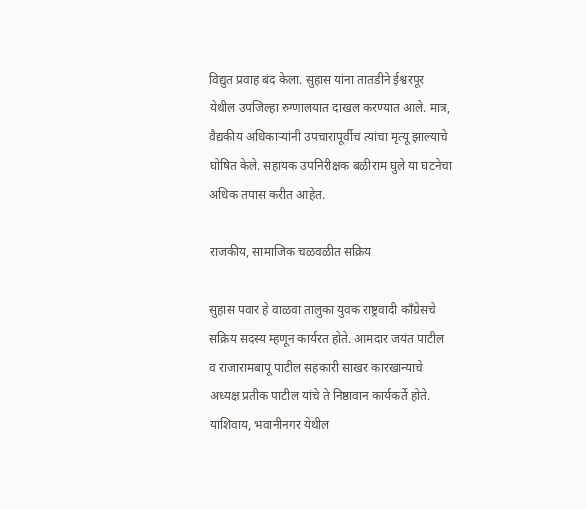विद्युत प्रवाह बंद केला. सुहास यांना तातडीने ईश्वरपूर येथील उपजिल्हा रुग्णालयात दाखल करण्यात आले. मात्र, वैद्यकीय अधिकार्‍यांनी उपचारापूर्वीच त्यांचा मृत्यू झाल्याचे घोषित केले. सहायक उपनिरीक्षक बळीराम घुले या घटनेचा अधिक तपास करीत आहेत.

राजकीय, सामाजिक चळवळीत सक्रिय

सुहास पवार हे वाळवा तालुका युवक राष्ट्रवादी काँग्रेसचे सक्रिय सदस्य म्हणून कार्यरत होते. आमदार जयंत पाटील व राजारामबापू पाटील सहकारी साखर कारखान्याचे अध्यक्ष प्रतीक पाटील यांचे ते निष्ठावान कार्यकर्ते होते. याशिवाय, भवानीनगर येथील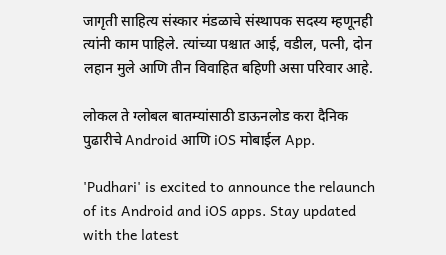जागृती साहित्य संस्कार मंडळाचे संस्थापक सदस्य म्हणूनही त्यांनी काम पाहिले. त्यांच्या पश्चात आई, वडील, पत्नी, दोन लहान मुले आणि तीन विवाहित बहिणी असा परिवार आहे.

लोकल ते ग्लोबल बातम्यांसाठी डाऊनलोड करा दैनिक पुढारीचे Android आणि iOS मोबाईल App.

'Pudhari' is excited to announce the relaunch of its Android and iOS apps. Stay updated with the latest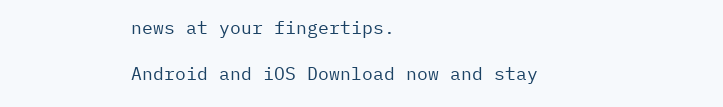news at your fingertips.

Android and iOS Download now and stay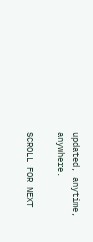updated, anytime, anywhere.

SCROLL FOR NEXT